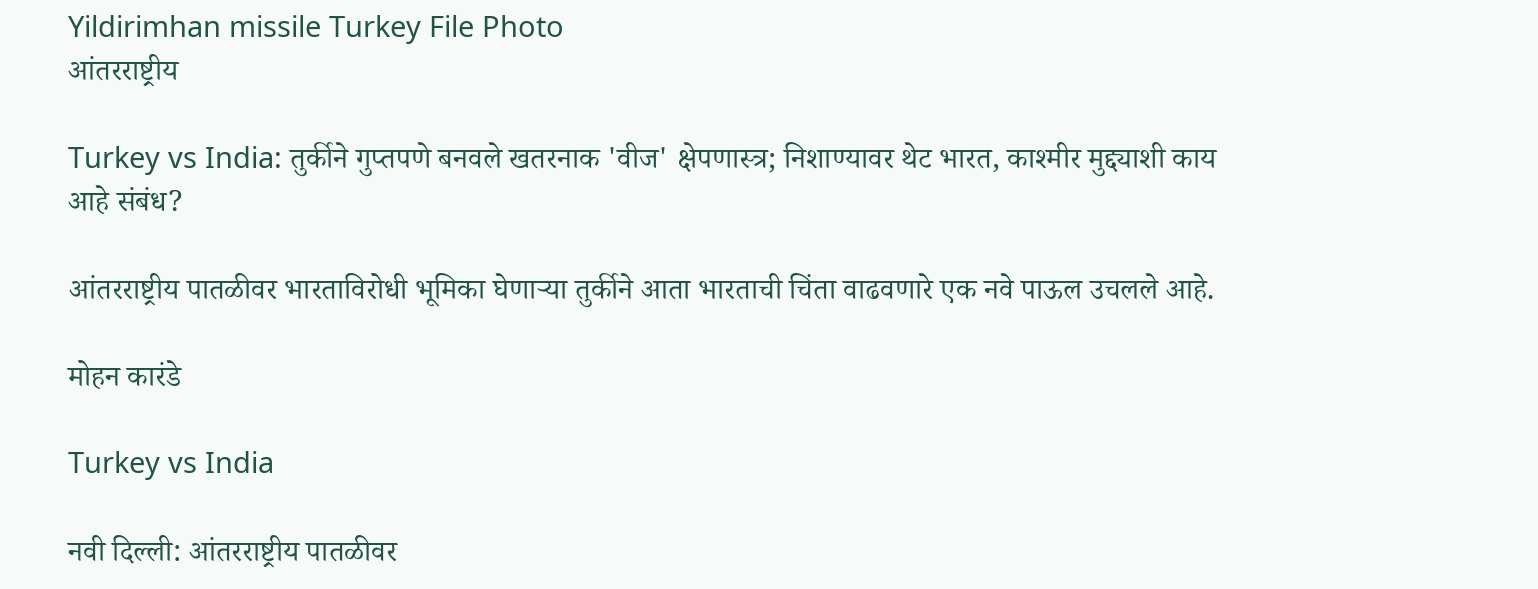Yildirimhan missile Turkey File Photo
आंतरराष्ट्रीय

Turkey vs India: तुर्कीने गुप्तपणे बनवले खतरनाक 'वीज' क्षेपणास्त्र; निशाण्यावर थेट भारत, काश्मीर मुद्द्याशी काय आहे संबंध?

आंतरराष्ट्रीय पातळीवर भारताविरोधी भूमिका घेणाऱ्या तुर्कीने आता भारताची चिंता वाढवणारे एक नवे पाऊल उचलले आहे.

मोहन कारंडे

Turkey vs India

नवी दिल्ली: आंतरराष्ट्रीय पातळीवर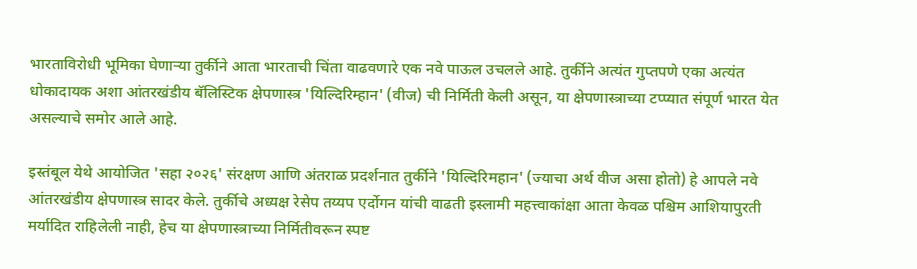भारताविरोधी भूमिका घेणाऱ्या तुर्कीने आता भारताची चिंता वाढवणारे एक नवे पाऊल उचलले आहे. तुर्कीने अत्यंत गुप्तपणे एका अत्यंत धोकादायक अशा आंतरखंडीय बॅलिस्टिक क्षेपणास्त्र 'यिल्दिरिम्हान' (वीज) ची निर्मिती केली असून, या क्षेपणास्त्राच्या टप्प्यात संपूर्ण भारत येत असल्याचे समोर आले आहे.

इस्तंबूल येथे आयोजित 'सहा २०२६' संरक्षण आणि अंतराळ प्रदर्शनात तुर्कीने 'यिल्दिरिमहान' (ज्याचा अर्थ वीज असा होतो) हे आपले नवे आंतरखंडीय क्षेपणास्त्र सादर केले. तुर्कीचे अध्यक्ष रेसेप तय्यप एर्दोगन यांची वाढती इस्लामी महत्त्वाकांक्षा आता केवळ पश्चिम आशियापुरती मर्यादित राहिलेली नाही, हेच या क्षेपणास्त्राच्या निर्मितीवरून स्पष्ट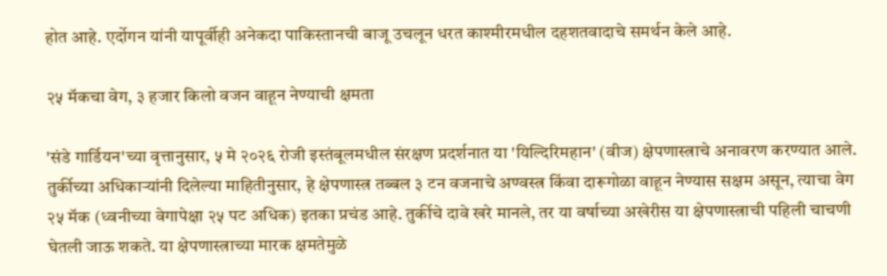होत आहे. एर्दोगन यांनी यापूर्वीही अनेकदा पाकिस्तानची बाजू उचलून धरत काश्मीरमधील दहशतवादाचे समर्थन केले आहे.

२५ मॅकचा वेग, ३ हजार किलो वजन वाहून नेण्याची क्षमता

'संडे गार्डियन'च्या वृत्तानुसार, ५ मे २०२६ रोजी इस्तंबूलमधील संरक्षण प्रदर्शनात या 'यिल्दिरिमहान' (वीज) क्षेपणास्त्राचे अनावरण करण्यात आले. तुर्कीच्या अधिकाऱ्यांनी दिलेल्या माहितीनुसार, हे क्षेपणास्त्र तब्बल ३ टन वजनाचे अण्वस्त्र किंवा दारूगोळा वाहून नेण्यास सक्षम असून, त्याचा वेग २५ मॅक (ध्वनीच्या वेगापेक्षा २५ पट अधिक) इतका प्रचंड आहे. तुर्कीचे दावे खरे मानले, तर या वर्षाच्या अखेरीस या क्षेपणास्त्राची पहिली चाचणी घेतली जाऊ शकते. या क्षेपणास्त्राच्या मारक क्षमतेमुळे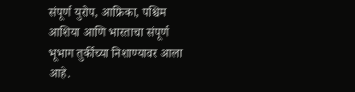संपूर्ण युरोप, आफ्रिका, पश्चिम आशिया आणि भारताचा संपूर्ण भूभाग तुर्कीच्या निशाण्यावर आला आहे.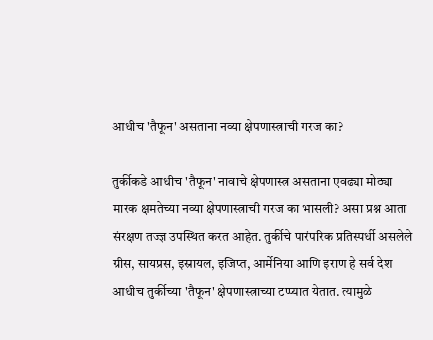आधीच 'तैफून' असताना नव्या क्षेपणास्त्राची गरज का?

तुर्कीकडे आधीच 'तैफून' नावाचे क्षेपणास्त्र असताना एवढ्या मोठ्या मारक क्षमतेच्या नव्या क्षेपणास्त्राची गरज का भासली? असा प्रश्न आता संरक्षण तज्ज्ञ उपस्थित करत आहेत. तुर्कीचे पारंपरिक प्रतिस्पर्धी असलेले ग्रीस, सायप्रस, इस्रायल, इजिप्त, आर्मेनिया आणि इराण हे सर्व देश आधीच तुर्कीच्या 'तैफून' क्षेपणास्त्राच्या टप्प्यात येतात. त्यामुळे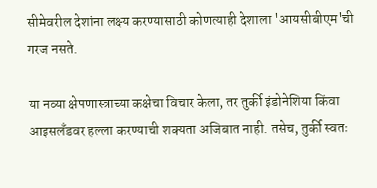सीमेवरील देशांना लक्ष्य करण्यासाठी कोणत्याही देशाला 'आयसीबीएम'ची गरज नसते.

या नव्या क्षेपणास्त्राच्या कक्षेचा विचार केला, तर तुर्की इंडोनेशिया किंवा आइसलँडवर हल्ला करण्याची शक्यता अजिबात नाही. तसेच, तुर्की स्वतः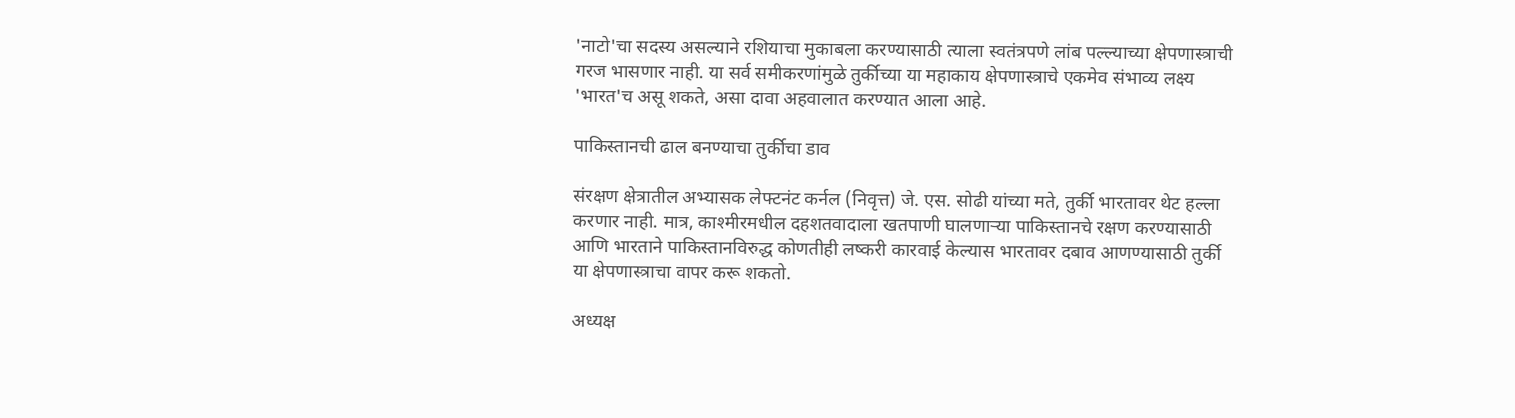'नाटो'चा सदस्य असल्याने रशियाचा मुकाबला करण्यासाठी त्याला स्वतंत्रपणे लांब पल्ल्याच्या क्षेपणास्त्राची गरज भासणार नाही. या सर्व समीकरणांमुळे तुर्कीच्या या महाकाय क्षेपणास्त्राचे एकमेव संभाव्य लक्ष्य 'भारत'च असू शकते, असा दावा अहवालात करण्यात आला आहे.

पाकिस्तानची ढाल बनण्याचा तुर्कीचा डाव

संरक्षण क्षेत्रातील अभ्यासक लेफ्टनंट कर्नल (निवृत्त) जे. एस. सोढी यांच्या मते, तुर्की भारतावर थेट हल्ला करणार नाही. मात्र, काश्मीरमधील दहशतवादाला खतपाणी घालणाऱ्या पाकिस्तानचे रक्षण करण्यासाठी आणि भारताने पाकिस्तानविरुद्ध कोणतीही लष्करी कारवाई केल्यास भारतावर दबाव आणण्यासाठी तुर्की या क्षेपणास्त्राचा वापर करू शकतो.

अध्यक्ष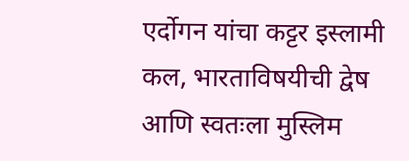एर्दोगन यांचा कट्टर इस्लामी कल, भारताविषयीची द्वेष आणि स्वतःला मुस्लिम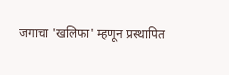जगाचा 'खलिफा' म्हणून प्रस्थापित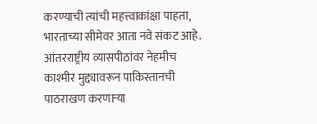करण्याची त्यांची महत्त्वाकांक्षा पाहता, भारताच्या सीमेवर आता नवे संकट आहे. आंतरराष्ट्रीय व्यासपीठांवर नेहमीच काश्मीर मुद्द्यावरून पाकिस्तानची पाठराखण करणाऱ्या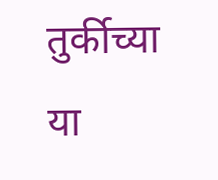तुर्कीच्या या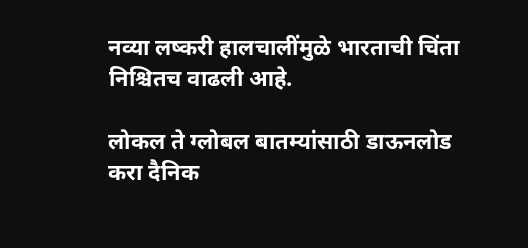नव्या लष्करी हालचालींमुळे भारताची चिंता निश्चितच वाढली आहे.

लोकल ते ग्लोबल बातम्यांसाठी डाऊनलोड करा दैनिक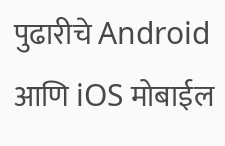पुढारीचे Android आणि iOS मोबाईल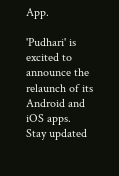App.

'Pudhari' is excited to announce the relaunch of its Android and iOS apps. Stay updated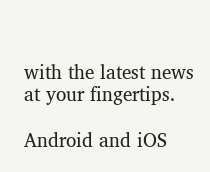with the latest news at your fingertips.

Android and iOS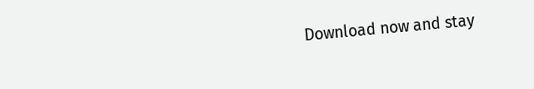Download now and stay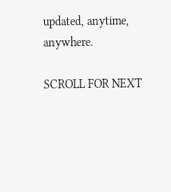updated, anytime, anywhere.

SCROLL FOR NEXT